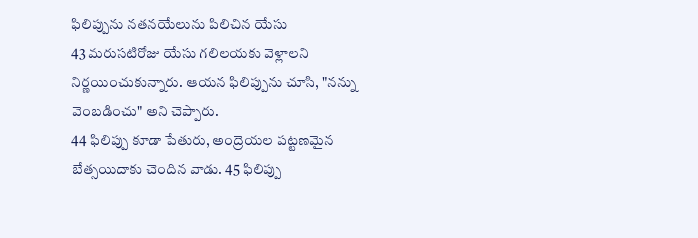ఫిలిప్పును నతనయేలును పిలిచిన యేసు
43 మరుసటిరోజు యేసు గలిలయకు వెళ్లాలని నిర్ణయించుకున్నారు. ఆయన ఫిలిప్పును చూసి, "నన్ను వెంబడించు" అని చెప్పారు.
44 ఫిలిప్పు కూడా పేతురు, అంద్రెయల పట్టణమైన బేత్సయిదాకు చెందిన వాడు. 45 ఫిలిప్పు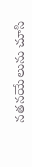నతనయేలును చూసి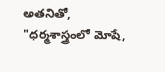అతనితో, "ధర్మశాస్త్రంలో మోషే,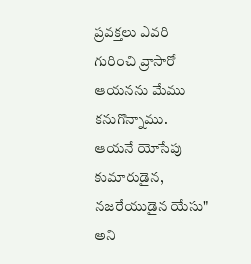ప్రవక్తలు ఎవరి గురించి వ్రాసారో ఆయనను మేము కనుగొన్నాము. ఆయనే యోసేపు కుమారుడైన, నజరేయుడైన యేసు" అని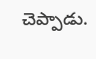చెప్పాడు.